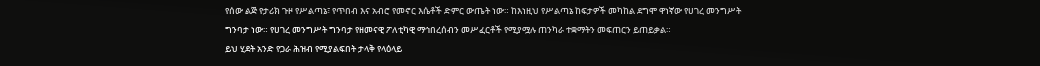የሰው ልጅ የታሪክ ጉዞ የሥልጣኔ፣ የጥበብ እና አብሮ የመኖር እሴቶች ድምር ውጤት ነው። ከእነዚህ የሥልጣኔ ከፍታዎች መካከል ደግሞ ዋነኛው የሀገረ መንግሥት ግንባታ ነው። የሀገረ መንግሥት ግንባታ የዘመናዊ ፖለቲካዊ ማኅበረሰብን መሥፈርቶች የሚያሟሉ ጠንካራ ተቋማትን መፍጠርን ይጠይቃል።
ይህ ሂደት አንድ የጋራ ሕዝብ የሚያልፍበት ታላቅ የላዕላይ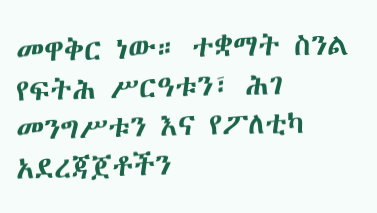መዋቅር ነው። ተቋማት ስንል የፍትሕ ሥርዓቱን፣ ሕገ መንግሥቱን እና የፖለቲካ አደረጃጀቶችን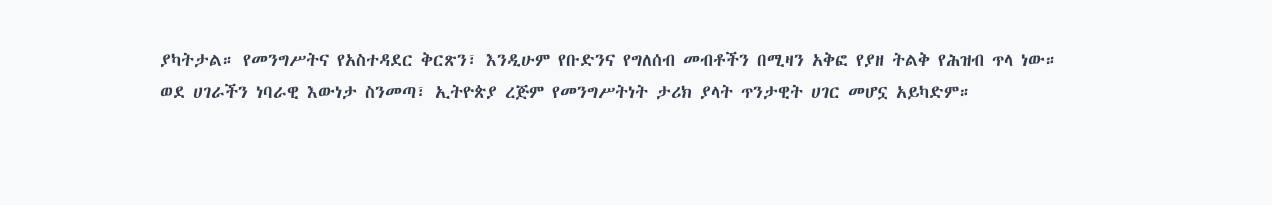ያካትታል። የመንግሥትና የአስተዳደር ቅርጽን፣ እንዲሁም የቡድንና የግለሰብ መብቶችን በሚዛን አቅፎ የያዘ ትልቅ የሕዝብ ጥላ ነው።
ወደ ሀገራችን ነባራዊ እውነታ ስንመጣ፣ ኢትዮጵያ ረጅም የመንግሥትነት ታሪክ ያላት ጥንታዊት ሀገር መሆኗ አይካድም።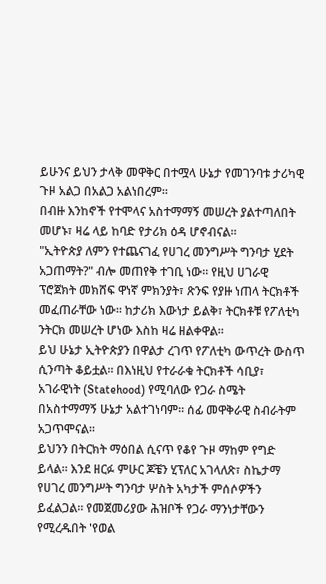ይሁንና ይህን ታላቅ መዋቅር በተሟላ ሁኔታ የመገንባቱ ታሪካዊ ጉዞ አልጋ በአልጋ አልነበረም።
በብዙ እንከኖች የተሞላና አስተማማኝ መሠረት ያልተጣለበት መሆኑ፣ ዛሬ ላይ ከባድ የታሪክ ዕዳ ሆኖብናል።
"ኢትዮጵያ ለምን የተጨናገፈ የሀገረ መንግሥት ግንባታ ሂደት አጋጠማት?" ብሎ መጠየቅ ተገቢ ነው። የዚህ ሀገራዊ ፕሮጀክት መክሸፍ ዋነኛ ምክንያት፣ ጽንፍ የያዙ ነጠላ ትርክቶች መፈጠራቸው ነው። ከታሪክ እውነታ ይልቅ፣ ትርክቶቹ የፖለቲካ ንትርክ መሠረት ሆነው እስከ ዛሬ ዘልቀዋል።
ይህ ሁኔታ ኢትዮጵያን በዋልታ ረገጥ የፖለቲካ ውጥረት ውስጥ ሲንጣት ቆይቷል። በእነዚህ የተራራቁ ትርክቶች ሳቢያ፣ አገራዊነት (Statehood) የሚባለው የጋራ ስሜት በአስተማማኝ ሁኔታ አልተገነባም። ሰፊ መዋቅራዊ ስብራትም አጋጥሞናል።
ይህንን በትርክት ማዕበል ሲናጥ የቆየ ጉዞ ማከም የግድ ይላል። እንደ ዘርፉ ምሁር ጆቼን ሂፕለር አገላለጽ፣ ስኬታማ የሀገረ መንግሥት ግንባታ ሦስት አካታች ምሰሶዎችን ይፈልጋል። የመጀመሪያው ሕዝቦች የጋራ ማንነታቸውን የሚረዱበት 'የወል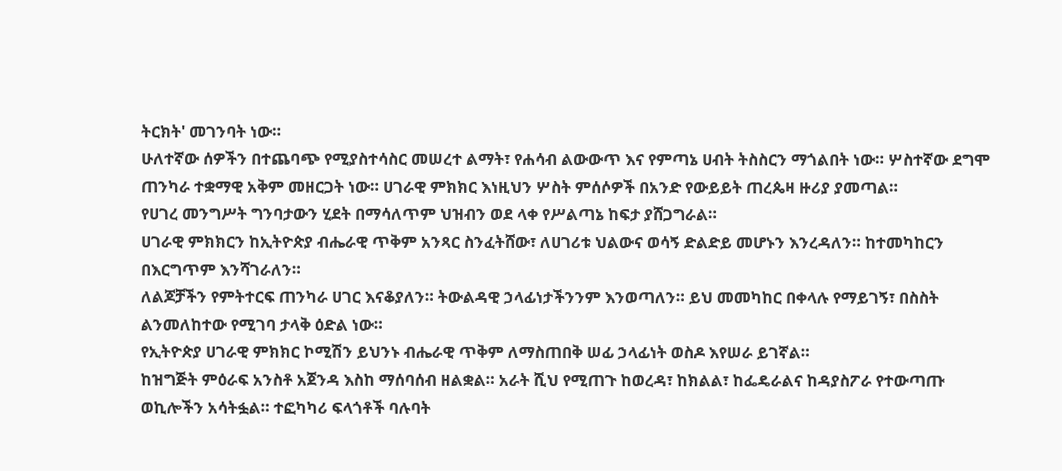ትርክት' መገንባት ነው።
ሁለተኛው ሰዎችን በተጨባጭ የሚያስተሳስር መሠረተ ልማት፣ የሐሳብ ልውውጥ እና የምጣኔ ሀብት ትስስርን ማጎልበት ነው። ሦስተኛው ደግሞ ጠንካራ ተቋማዊ አቅም መዘርጋት ነው። ሀገራዊ ምክክር እነዚህን ሦስት ምሰሶዎች በአንድ የውይይት ጠረጴዛ ዙሪያ ያመጣል።
የሀገረ መንግሥት ግንባታውን ሂደት በማሳለጥም ህዝብን ወደ ላቀ የሥልጣኔ ከፍታ ያሸጋግራል።
ሀገራዊ ምክክርን ከኢትዮጵያ ብሔራዊ ጥቅም አንጻር ስንፈትሸው፣ ለሀገሪቱ ህልውና ወሳኝ ድልድይ መሆኑን እንረዳለን። ከተመካከርን በእርግጥም እንሻገራለን።
ለልጆቻችን የምትተርፍ ጠንካራ ሀገር እናቆያለን። ትውልዳዊ ኃላፊነታችንንም እንወጣለን። ይህ መመካከር በቀላሉ የማይገኝ፣ በስስት ልንመለከተው የሚገባ ታላቅ ዕድል ነው።
የኢትዮጵያ ሀገራዊ ምክክር ኮሚሽን ይህንኑ ብሔራዊ ጥቅም ለማስጠበቅ ሠፊ ኃላፊነት ወስዶ እየሠራ ይገኛል።
ከዝግጅት ምዕራፍ አንስቶ አጀንዳ እስከ ማሰባሰብ ዘልቋል። አራት ሺህ የሚጠጉ ከወረዳ፣ ከክልል፣ ከፌዴራልና ከዳያስፖራ የተውጣጡ ወኪሎችን አሳትፏል። ተፎካካሪ ፍላጎቶች ባሉባት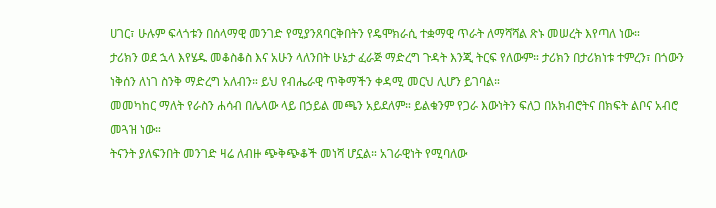ሀገር፣ ሁሉም ፍላጎቱን በሰላማዊ መንገድ የሚያንጸባርቅበትን የዴሞክራሲ ተቋማዊ ጥራት ለማሻሻል ጽኑ መሠረት እየጣለ ነው።
ታሪክን ወደ ኋላ እየሄዱ መቆስቆስ እና አሁን ላለንበት ሁኔታ ፈራጅ ማድረግ ጉዳት እንጂ ትርፍ የለውም። ታሪክን በታሪክነቱ ተምረን፣ በጎውን ነቅሰን ለነገ ስንቅ ማድረግ አለብን። ይህ የብሔራዊ ጥቅማችን ቀዳሚ መርህ ሊሆን ይገባል።
መመካከር ማለት የራስን ሐሳብ በሌላው ላይ በኃይል መጫን አይደለም። ይልቁንም የጋራ እውነትን ፍለጋ በአክብሮትና በክፍት ልቦና አብሮ መጓዝ ነው።
ትናንት ያለፍንበት መንገድ ዛሬ ለብዙ ጭቅጭቆች መነሻ ሆኗል። አገራዊነት የሚባለው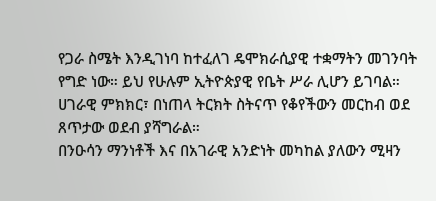የጋራ ስሜት እንዲገነባ ከተፈለገ ዴሞክራሲያዊ ተቋማትን መገንባት የግድ ነው። ይህ የሁሉም ኢትዮጵያዊ የቤት ሥራ ሊሆን ይገባል።
ሀገራዊ ምክክር፣ በነጠላ ትርክት ስትናጥ የቆየችውን መርከብ ወደ ጸጥታው ወደብ ያሻግራል።
በንዑሳን ማንነቶች እና በአገራዊ አንድነት መካከል ያለውን ሚዛን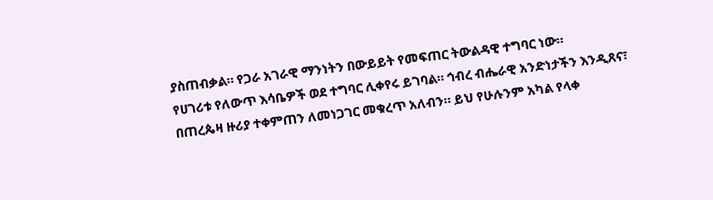ያስጠብቃል። የጋራ አገራዊ ማንነትን በውይይት የመፍጠር ትውልዳዊ ተግባር ነው።
የሀገሪቱ የለውጥ እሳቤዎች ወደ ተግባር ሊቀየሩ ይገባል። ኅብረ ብሔራዊ አንድነታችን እንዲጸና፣ በጠረጴዛ ዙሪያ ተቀምጠን ለመነጋገር መቁረጥ አለብን። ይህ የሁሉንም አካል የላቀ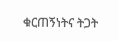ቁርጠኝነትና ትጋት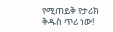የሚጠይቅ የታሪክ ቅዱስ ጥሪ ነው!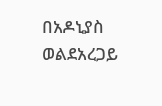በአዶኒያስ ወልደአረጋይ